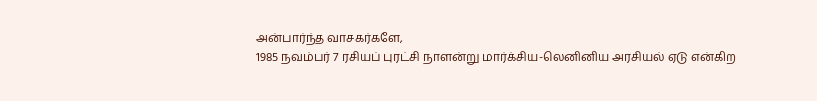அன்பார்ந்த வாசகர்களே,
1985 நவம்பர் 7 ரசியப் புரட்சி நாளன்று மார்க்சிய-லெனினிய அரசியல் ஏடு என்கிற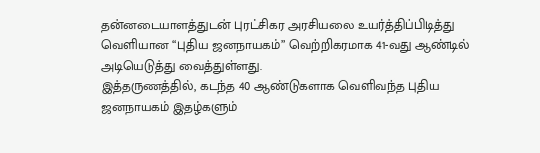தன்னடையாளத்துடன் புரட்சிகர அரசியலை உயர்த்திப்பிடித்து வெளியான “புதிய ஜனநாயகம்” வெற்றிகரமாக 41-வது ஆண்டில் அடியெடுத்து வைத்துள்ளது.
இத்தருணத்தில், கடந்த 40 ஆண்டுகளாக வெளிவந்த புதிய ஜனநாயகம் இதழ்களும்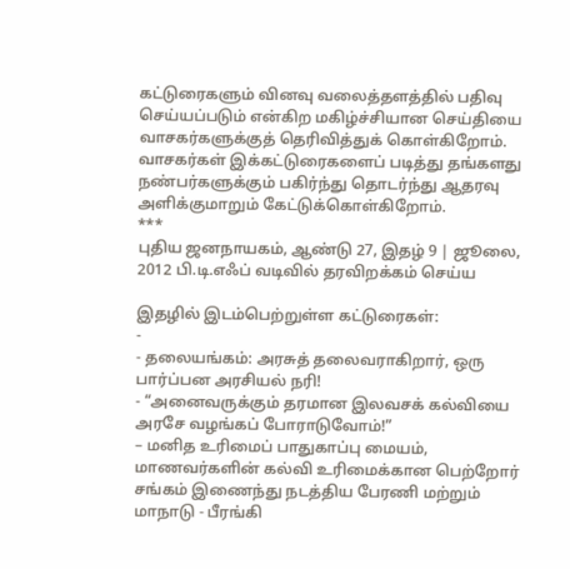கட்டுரைகளும் வினவு வலைத்தளத்தில் பதிவு செய்யப்படும் என்கிற மகிழ்ச்சியான செய்தியை வாசகர்களுக்குத் தெரிவித்துக் கொள்கிறோம்.
வாசகர்கள் இக்கட்டுரைகளைப் படித்து தங்களது நண்பர்களுக்கும் பகிர்ந்து தொடர்ந்து ஆதரவு அளிக்குமாறும் கேட்டுக்கொள்கிறோம்.
***
புதிய ஜனநாயகம், ஆண்டு 27, இதழ் 9 | ஜூலை, 2012 பி.டி.எஃப் வடிவில் தரவிறக்கம் செய்ய

இதழில் இடம்பெற்றுள்ள கட்டுரைகள்:
-
- தலையங்கம்: அரசுத் தலைவராகிறார், ஒரு பார்ப்பன அரசியல் நரி!
- “அனைவருக்கும் தரமான இலவசக் கல்வியை அரசே வழங்கப் போராடுவோம்!”
– மனித உரிமைப் பாதுகாப்பு மையம், மாணவர்களின் கல்வி உரிமைக்கான பெற்றோர் சங்கம் இணைந்து நடத்திய பேரணி மற்றும் மாநாடு - பீரங்கி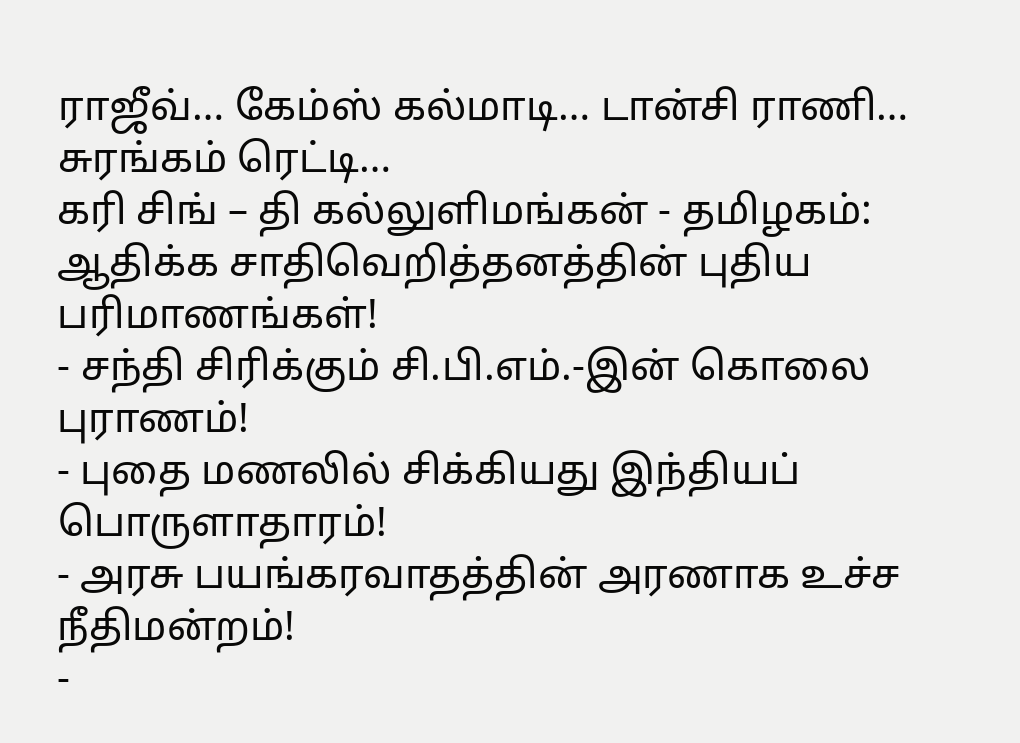ராஜீவ்… கேம்ஸ் கல்மாடி… டான்சி ராணி… சுரங்கம் ரெட்டி…
கரி சிங் – தி கல்லுளிமங்கன் - தமிழகம்: ஆதிக்க சாதிவெறித்தனத்தின் புதிய பரிமாணங்கள்!
- சந்தி சிரிக்கும் சி.பி.எம்.-இன் கொலை புராணம்!
- புதை மணலில் சிக்கியது இந்தியப் பொருளாதாரம்!
- அரசு பயங்கரவாதத்தின் அரணாக உச்ச நீதிமன்றம்!
-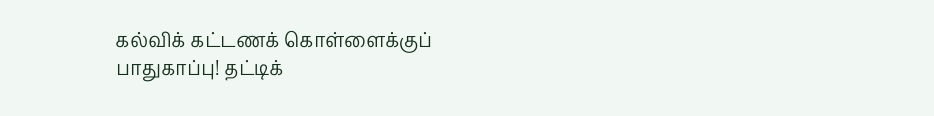கல்விக் கட்டணக் கொள்ளைக்குப் பாதுகாப்பு! தட்டிக்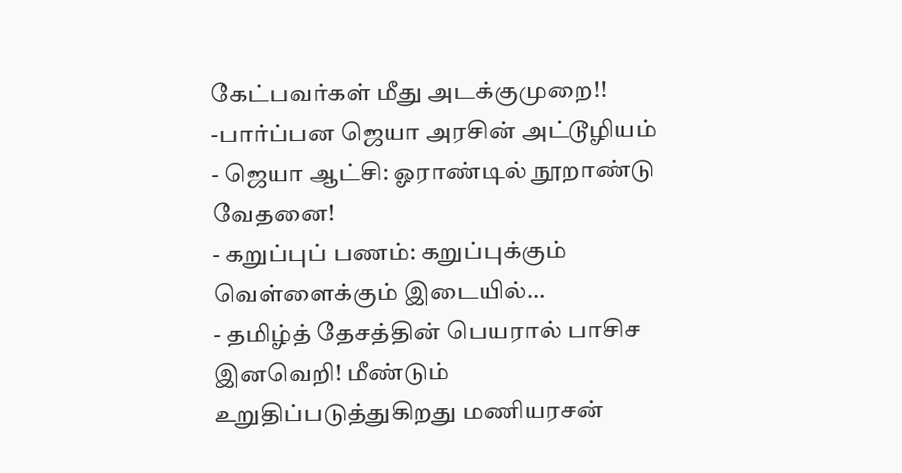கேட்பவர்கள் மீது அடக்குமுறை!!
-பார்ப்பன ஜெயா அரசின் அட்டூழியம் - ஜெயா ஆட்சி: ஓராண்டில் நூறாண்டு வேதனை!
- கறுப்புப் பணம்: கறுப்புக்கும் வெள்ளைக்கும் இடையில்…
- தமிழ்த் தேசத்தின் பெயரால் பாசிச இனவெறி! மீண்டும் உறுதிப்படுத்துகிறது மணியரசன்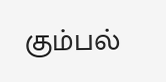கும்பல்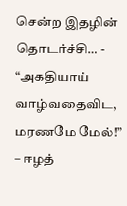சென்ற இதழின் தொடர்ச்சி… - “அகதியாய் வாழ்வதைவிட, மரணமே மேல்!”
– ஈழத்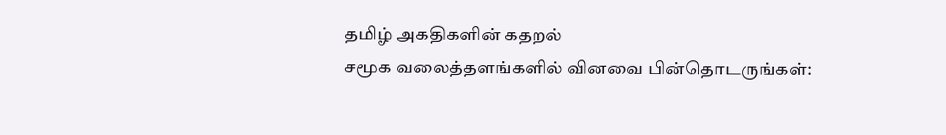தமிழ் அகதிகளின் கதறல்
சமூக வலைத்தளங்களில் வினவை பின்தொடருங்கள்: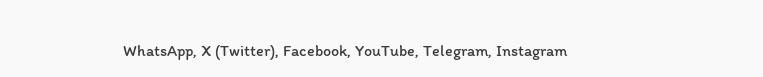WhatsApp, X (Twitter), Facebook, YouTube, Telegram, Instagram